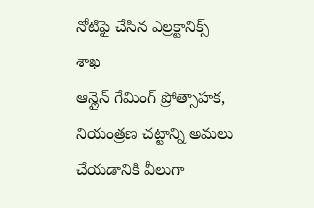నోటిఫై చేసిన ఎల్రక్టానిక్స్ శాఖ
ఆన్లైన్ గేమింగ్ ప్రోత్సాహక, నియంత్రణ చట్టాన్ని అమలు చేయడానికి వీలుగా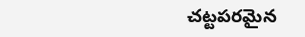చట్టపరమైన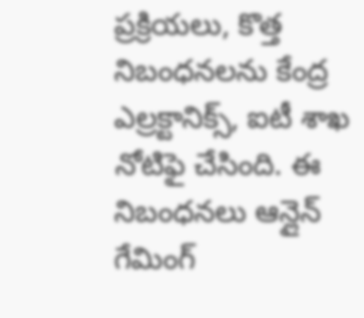ప్రక్రియలు, కొత్త నిబంధనలను కేంద్ర ఎల్రక్టానిక్స్, ఐటీ శాఖ నోటిఫై చేసింది. ఈ నిబంధనలు ఆన్లైన్ గేమింగ్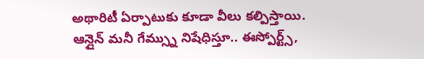అథారిటీ ఏర్పాటుకు కూడా వీలు కల్పిస్తాయి. ఆన్లైన్ మనీ గేమ్స్ను నిషేధిస్తూ.. ఈస్పోర్ట్స్,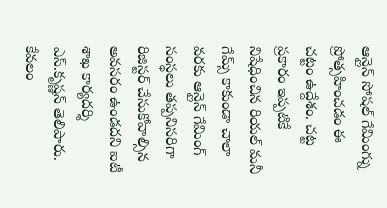ఆన్లైన్ సోషల్ గేమింగ్ను ప్రోత్సహించడం ఈ చట్టం ఉద్దేశం. చట్ట ప్రకారం ఇప్పటికే నిషేధించిన రియల్ మనీ గేమ్స్ కాకుండా చాలా వరకు ఆన్లైన్ గేమింగ్ సంస్థలు తప్పనిసరిగా రిజిస్టర్ చేసుకోవాల్సిన అవసరం ఉండదని ఐటీ శాఖ కార్యదర్శి ఎస్.కృష్ణన్ తెలిపారు.
కేవలం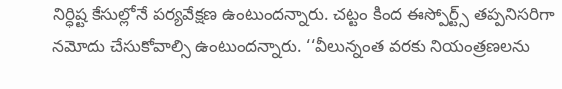నిర్ధిష్ట కేసుల్లోనే పర్యవేక్షణ ఉంటుందన్నారు. చట్టం కింద ఈస్పోర్ట్స్ తప్పనిసరిగా నమోదు చేసుకోవాల్సి ఉంటుందన్నారు. ‘‘వీలున్నంత వరకు నియంత్రణలను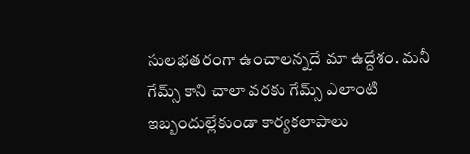సులభతరంగా ఉంచాలన్నదే మా ఉద్దేశం. మనీ గేమ్స్ కాని చాలా వరకు గేమ్స్ ఎలాంటి ఇబ్బందుల్లేకుండా కార్యకలాపాలు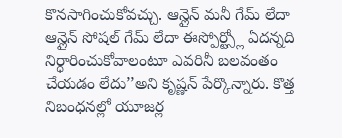కొనసాగించుకోవచ్చు. ఆన్లైన్ మనీ గేమ్ లేదా ఆన్లైన్ సోషల్ గేమ్ లేదా ఈస్పోర్ట్స్లో ఏదన్నది నిర్ధారించుకోవాలంటూ ఎవరినీ బలవంతం చేయడం లేదు’’అని కృష్ణన్ పేర్కొన్నారు. కొత్త నిబంధనల్లో యూజర్ల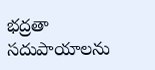భద్రతా సదుపాయాలను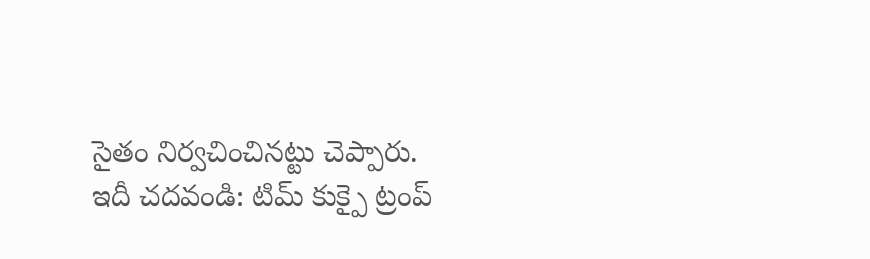సైతం నిర్వచించినట్టు చెప్పారు.
ఇదీ చదవండి: టిమ్ కుక్పై ట్రంప్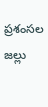ప్రశంసల జల్లు